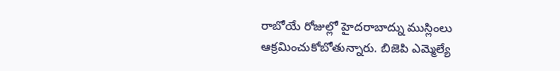రాబోయే రోజుల్లో హైదరాబాద్ను ముస్లింలు ఆక్రమించుకోబోతున్నారు. బిజెపి ఎమ్మెల్యే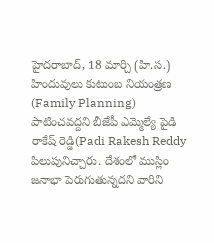హైదరాబాద్, 18 మార్చి (హి.స.) హిందువులు కుటుంబ నియంత్రణ (Family Planning) పాటించవద్దని బీజేపీ ఎమ్మెల్యే పైడి రాకేష్ రెడ్డి(Padi Rakesh Reddy పిలుపునిచ్చారు. దేశంలో ముస్లిం జనాభా పెరుగుతున్నదని వారిని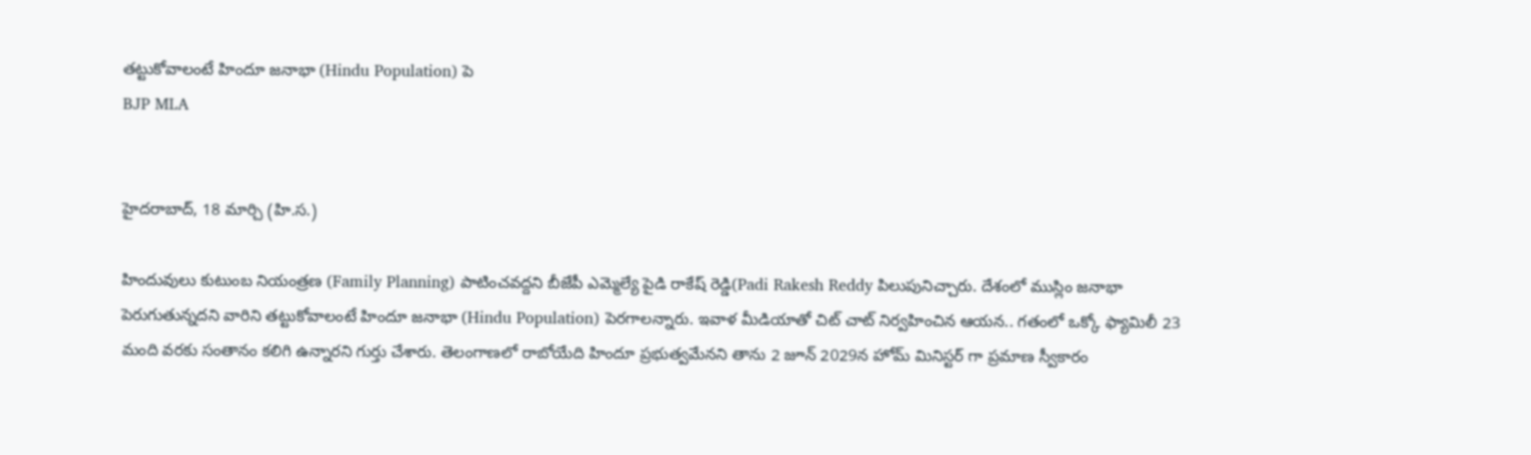తట్టుకోవాలంటే హిందూ జనాభా (Hindu Population) పె
BJP MLA


హైదరాబాద్, 18 మార్చి (హి.స.)

హిందువులు కుటుంబ నియంత్రణ (Family Planning) పాటించవద్దని బీజేపీ ఎమ్మెల్యే పైడి రాకేష్ రెడ్డి(Padi Rakesh Reddy పిలుపునిచ్చారు. దేశంలో ముస్లిం జనాభా పెరుగుతున్నదని వారిని తట్టుకోవాలంటే హిందూ జనాభా (Hindu Population) పెరగాలన్నారు. ఇవాళ మీడియాతో చిట్ చాట్ నిర్వహించిన ఆయన.. గతంలో ఒక్కో ఫ్యామిలీ 23 మంది వరకు సంతానం కలిగి ఉన్నారని గుర్తు చేశారు. తెలంగాణలో రాబోయేది హిందూ ప్రభుత్వమేనని తాను 2 జూన్ 2029న హోమ్ మినిస్టర్ గా ప్రమాణ స్వీకారం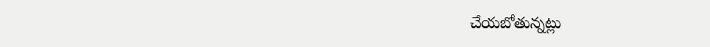చేయబోతున్నట్లు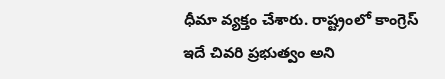ధీమా వ్యక్తం చేశారు. రాష్ట్రంలో కాంగ్రెస్ ఇదే చివరి ప్రభుత్వం అని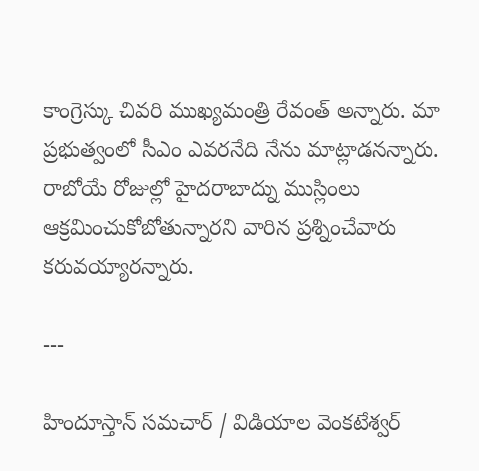కాంగ్రెస్కు చివరి ముఖ్యమంత్రి రేవంత్ అన్నారు. మా ప్రభుత్వంలో సీఎం ఎవరనేది నేను మాట్లాడనన్నారు. రాబోయే రోజుల్లో హైదరాబాద్ను ముస్లింలు ఆక్రమించుకోబోతున్నారని వారిన ప్రశ్నించేవారు కరువయ్యారన్నారు.

---

హిందూస్తాన్ సమచార్ / విడియాల వెంకటేశ్వర్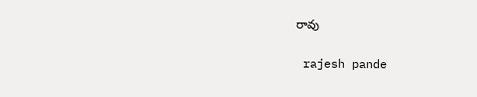రావు


 rajesh pande